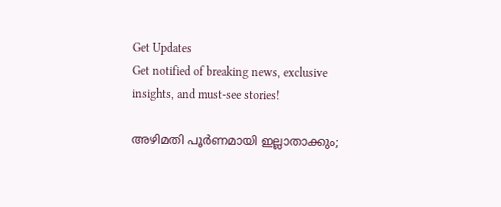Get Updates
Get notified of breaking news, exclusive insights, and must-see stories!

അഴിമതി പൂർണമായി ഇല്ലാതാക്കും;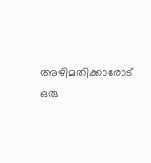അഴിമതിക്കാരോട് ഒരു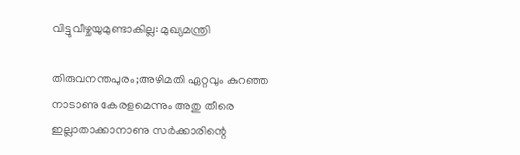വിട്ടുവീഴ്ചയുമുണ്ടാകില്ല: മുഖ്യമന്ത്രി

തിരുവനന്തപുരം;അഴിമതി ഏറ്റവും കുറഞ്ഞ നാടാണു കേരളമെന്നും അതു തീരെ ഇല്ലാതാക്കാനാണു സർക്കാരിന്റെ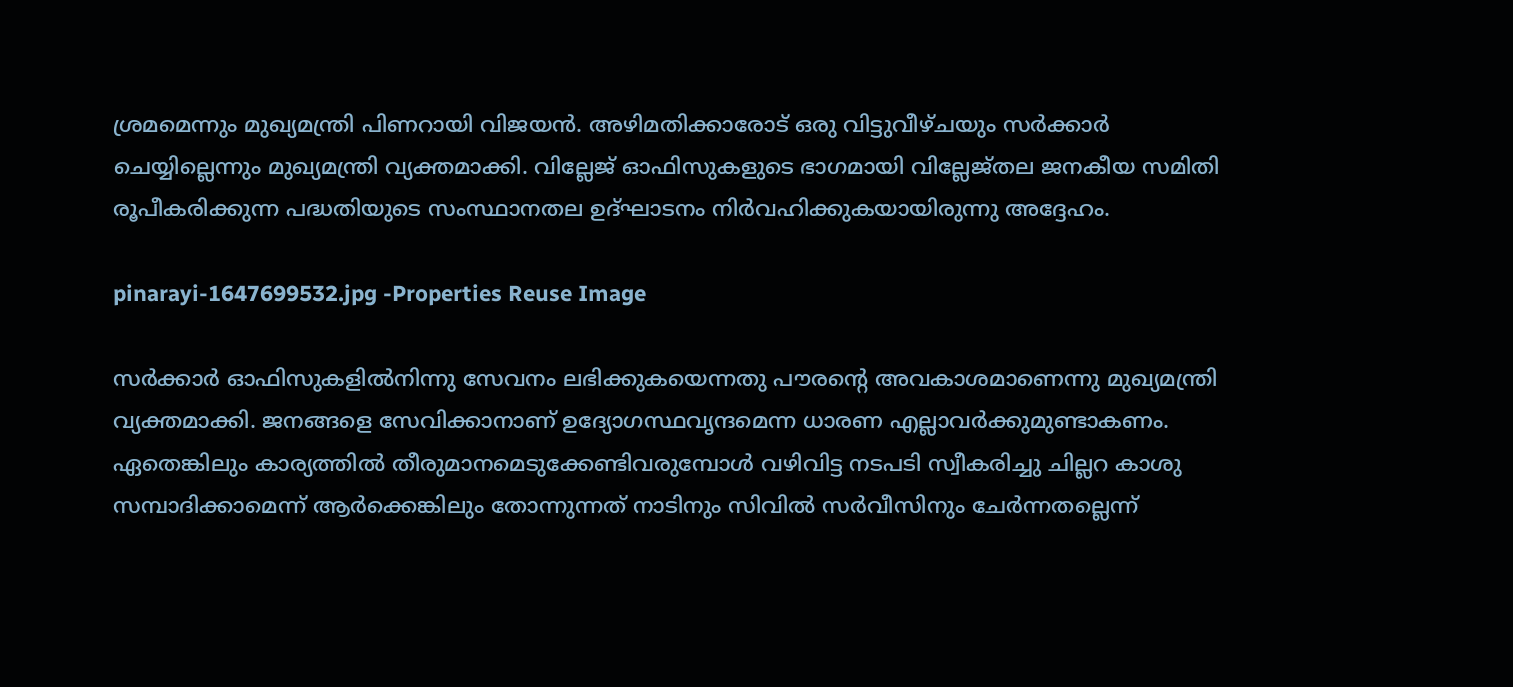ശ്രമമെന്നും മുഖ്യമന്ത്രി പിണറായി വിജയൻ. അഴിമതിക്കാരോട് ഒരു വിട്ടുവീഴ്ചയും സർക്കാർ ചെയ്യില്ലെന്നും മുഖ്യമന്ത്രി വ്യക്തമാക്കി. വില്ലേജ് ഓഫിസുകളുടെ ഭാഗമായി വില്ലേജ്തല ജനകീയ സമിതി രൂപീകരിക്കുന്ന പദ്ധതിയുടെ സംസ്ഥാനതല ഉദ്ഘാടനം നിർവഹിക്കുകയായിരുന്നു അദ്ദേഹം.

pinarayi-1647699532.jpg -Properties Reuse Image

സർക്കാർ ഓഫിസുകളിൽനിന്നു സേവനം ലഭിക്കുകയെന്നതു പൗരന്റെ അവകാശമാണെന്നു മുഖ്യമന്ത്രി വ്യക്തമാക്കി. ജനങ്ങളെ സേവിക്കാനാണ് ഉദ്യോഗസ്ഥവൃന്ദമെന്ന ധാരണ എല്ലാവർക്കുമുണ്ടാകണം. ഏതെങ്കിലും കാര്യത്തിൽ തീരുമാനമെടുക്കേണ്ടിവരുമ്പോൾ വഴിവിട്ട നടപടി സ്വീകരിച്ചു ചില്ലറ കാശു സമ്പാദിക്കാമെന്ന് ആർക്കെങ്കിലും തോന്നുന്നത് നാടിനും സിവിൽ സർവീസിനും ചേർന്നതല്ലെന്ന്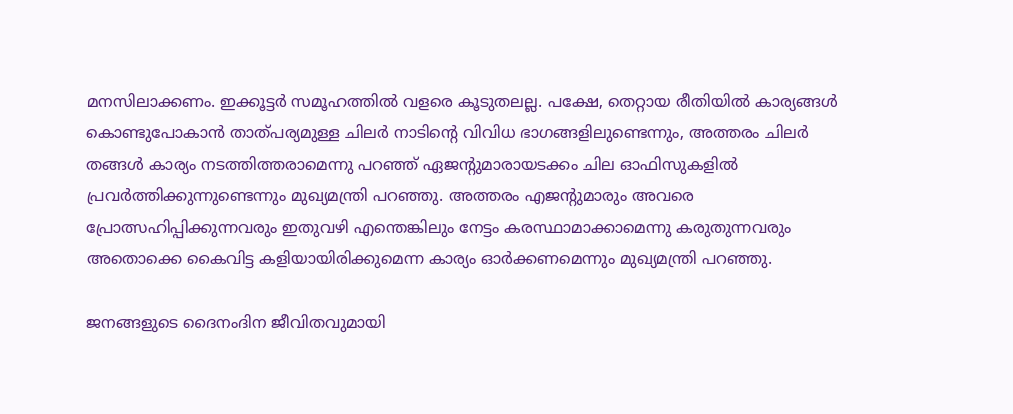മനസിലാക്കണം. ഇക്കൂട്ടർ സമൂഹത്തിൽ വളരെ കൂടുതലല്ല. പക്ഷേ, തെറ്റായ രീതിയിൽ കാര്യങ്ങൾ കൊണ്ടുപോകാൻ താത്പര്യമുള്ള ചിലർ നാടിന്റെ വിവിധ ഭാഗങ്ങളിലുണ്ടെന്നും, അത്തരം ചിലർ തങ്ങൾ കാര്യം നടത്തിത്തരാമെന്നു പറഞ്ഞ് ഏജന്റുമാരായടക്കം ചില ഓഫിസുകളിൽ പ്രവർത്തിക്കുന്നുണ്ടെന്നും മുഖ്യമന്ത്രി പറഞ്ഞു. അത്തരം എജന്റുമാരും അവരെ പ്രോത്സഹിപ്പിക്കുന്നവരും ഇതുവഴി എന്തെങ്കിലും നേട്ടം കരസ്ഥാമാക്കാമെന്നു കരുതുന്നവരും അതൊക്കെ കൈവിട്ട കളിയായിരിക്കുമെന്ന കാര്യം ഓർക്കണമെന്നും മുഖ്യമന്ത്രി പറഞ്ഞു.

ജനങ്ങളുടെ ദൈനംദിന ജീവിതവുമായി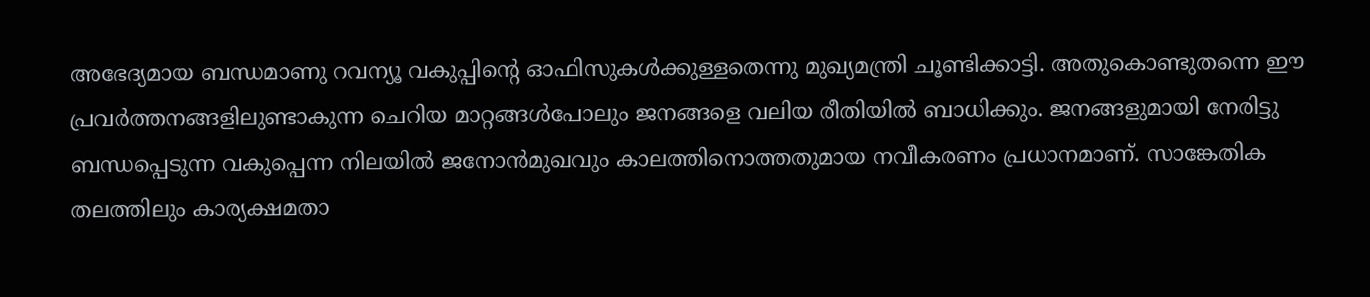അഭേദ്യമായ ബന്ധമാണു റവന്യൂ വകുപ്പിന്റെ ഓഫിസുകൾക്കുള്ളതെന്നു മുഖ്യമന്ത്രി ചൂണ്ടിക്കാട്ടി. അതുകൊണ്ടുതന്നെ ഈ പ്രവർത്തനങ്ങളിലുണ്ടാകുന്ന ചെറിയ മാറ്റങ്ങൾപോലും ജനങ്ങളെ വലിയ രീതിയിൽ ബാധിക്കും. ജനങ്ങളുമായി നേരിട്ടു ബന്ധപ്പെടുന്ന വകുപ്പെന്ന നിലയിൽ ജനോൻമുഖവും കാലത്തിനൊത്തതുമായ നവീകരണം പ്രധാനമാണ്. സാങ്കേതിക തലത്തിലും കാര്യക്ഷമതാ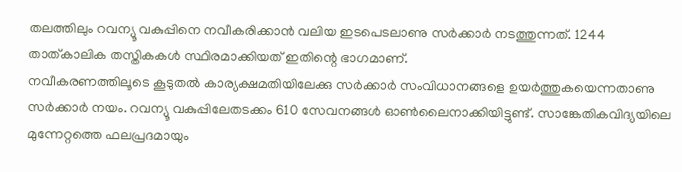തലത്തിലും റവന്യൂ വകുപ്പിനെ നവീകരിക്കാൻ വലിയ ഇടപെടലാണു സർക്കാർ നടത്തുന്നത്. 1244 താത്കാലിക തസ്തികകൾ സ്ഥിരമാക്കിയത് ഇതിന്റെ ഭാഗമാണ്.
നവീകരണത്തിലൂടെ കൂടുതൽ കാര്യക്ഷമതിയിലേക്കു സർക്കാർ സംവിധാനങ്ങളെ ഉയർത്തുകയെന്നതാണു സർക്കാർ നയം. റവന്യൂ വകുപ്പിലേതടക്കം 610 സേവനങ്ങൾ ഓൺലൈനാക്കിയിട്ടുണ്ട്. സാങ്കേതികവിദ്യയിലെ മുന്നേറ്റത്തെ ഫലപ്രദമായും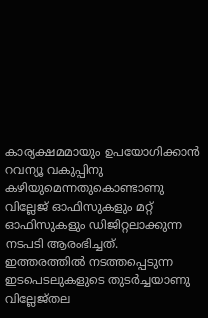കാര്യക്ഷമമായും ഉപയോഗിക്കാൻ റവന്യൂ വകുപ്പിനു കഴിയുമെന്നതുകൊണ്ടാണു വില്ലേജ് ഓഫിസുകളും മറ്റ് ഓഫിസുകളും ഡിജിറ്റലാക്കുന്ന നടപടി ആരംഭിച്ചത്.
ഇത്തരത്തിൽ നടത്തപ്പെടുന്ന ഇടപെടലുകളുടെ തുടർച്ചയാണു വില്ലേജ്തല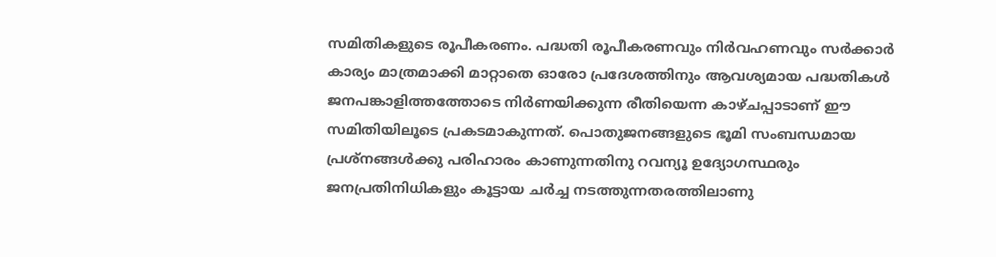സമിതികളുടെ രൂപീകരണം. പദ്ധതി രൂപീകരണവും നിർവഹണവും സർക്കാർ കാര്യം മാത്രമാക്കി മാറ്റാതെ ഓരോ പ്രദേശത്തിനും ആവശ്യമായ പദ്ധതികൾ ജനപങ്കാളിത്തത്തോടെ നിർണയിക്കുന്ന രീതിയെന്ന കാഴ്ചപ്പാടാണ് ഈ സമിതിയിലൂടെ പ്രകടമാകുന്നത്. പൊതുജനങ്ങളുടെ ഭൂമി സംബന്ധമായ പ്രശ്നങ്ങൾക്കു പരിഹാരം കാണുന്നതിനു റവന്യൂ ഉദ്യോഗസ്ഥരും ജനപ്രതിനിധികളും കൂട്ടായ ചർച്ച നടത്തുന്നതരത്തിലാണു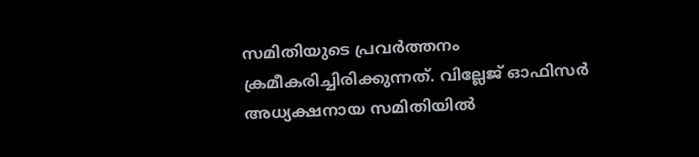സമിതിയുടെ പ്രവർത്തനം ക്രമീകരിച്ചിരിക്കുന്നത്. വില്ലേജ് ഓഫിസർ അധ്യക്ഷനായ സമിതിയിൽ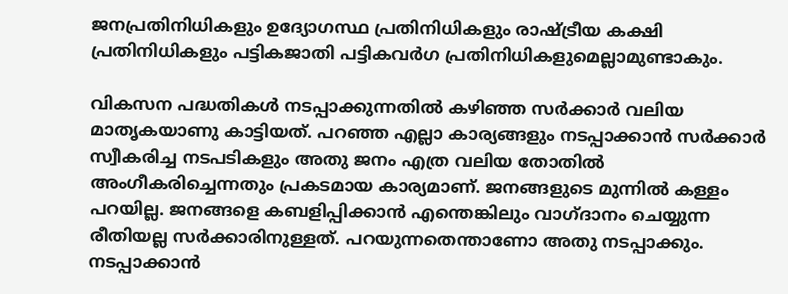ജനപ്രതിനിധികളും ഉദ്യോഗസ്ഥ പ്രതിനിധികളും രാഷ്ട്രീയ കക്ഷി പ്രതിനിധികളും പട്ടികജാതി പട്ടികവർഗ പ്രതിനിധികളുമെല്ലാമുണ്ടാകും.

വികസന പദ്ധതികൾ നടപ്പാക്കുന്നതിൽ കഴിഞ്ഞ സർക്കാർ വലിയ മാതൃകയാണു കാട്ടിയത്. പറഞ്ഞ എല്ലാ കാര്യങ്ങളും നടപ്പാക്കാൻ സർക്കാർ സ്വീകരിച്ച നടപടികളും അതു ജനം എത്ര വലിയ തോതിൽ അംഗീകരിച്ചെന്നതും പ്രകടമായ കാര്യമാണ്. ജനങ്ങളുടെ മുന്നിൽ കള്ളം പറയില്ല. ജനങ്ങളെ കബളിപ്പിക്കാൻ എന്തെങ്കിലും വാഗ്ദാനം ചെയ്യുന്ന രീതിയല്ല സർക്കാരിനുള്ളത്. പറയുന്നതെന്താണോ അതു നടപ്പാക്കും. നടപ്പാക്കാൻ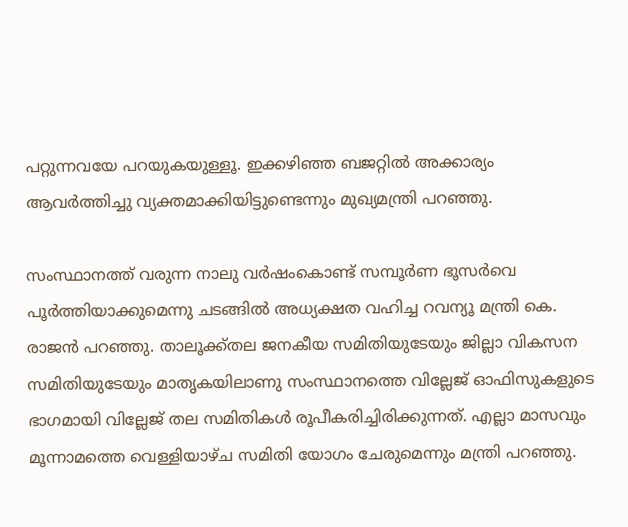പറ്റുന്നവയേ പറയുകയുള്ളൂ. ഇക്കഴിഞ്ഞ ബജറ്റിൽ അക്കാര്യം ആവർത്തിച്ചു വ്യക്തമാക്കിയിട്ടുണ്ടെന്നും മുഖ്യമന്ത്രി പറഞ്ഞു.

സംസ്ഥാനത്ത് വരുന്ന നാലു വർഷംകൊണ്ട് സമ്പൂർണ ഭൂസർവെ പൂർത്തിയാക്കുമെന്നു ചടങ്ങിൽ അധ്യക്ഷത വഹിച്ച റവന്യൂ മന്ത്രി കെ. രാജൻ പറഞ്ഞു. താലൂക്ക്തല ജനകീയ സമിതിയുടേയും ജില്ലാ വികസന സമിതിയുടേയും മാതൃകയിലാണു സംസ്ഥാനത്തെ വില്ലേജ് ഓഫിസുകളുടെ ഭാഗമായി വില്ലേജ് തല സമിതികൾ രൂപീകരിച്ചിരിക്കുന്നത്. എല്ലാ മാസവും മൂന്നാമത്തെ വെള്ളിയാഴ്ച സമിതി യോഗം ചേരുമെന്നും മന്ത്രി പറഞ്ഞു.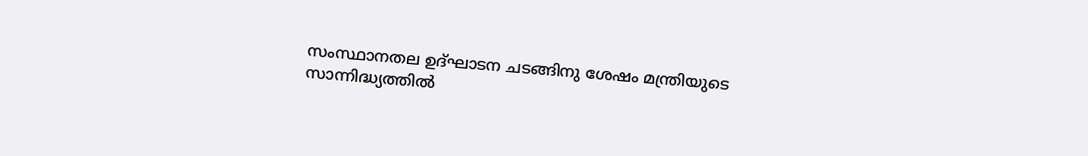സംസ്ഥാനതല ഉദ്ഘാടന ചടങ്ങിനു ശേഷം മന്ത്രിയുടെ സാന്നിദ്ധ്യത്തിൽ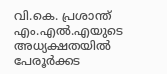വി.കെ. പ്രശാന്ത് എം.എൽ.എയുടെ അധ്യക്ഷതയിൽ പേരൂർക്കട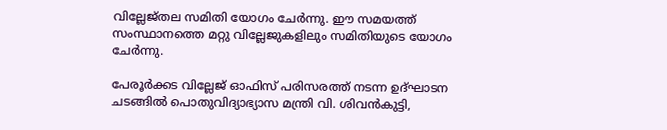വില്ലേജ്തല സമിതി യോഗം ചേർന്നു. ഈ സമയത്ത് സംസ്ഥാനത്തെ മറ്റു വില്ലേജുകളിലും സമിതിയുടെ യോഗം ചേർന്നു.

പേരൂർക്കട വില്ലേജ് ഓഫിസ് പരിസരത്ത് നടന്ന ഉദ്ഘാടന ചടങ്ങിൽ പൊതുവിദ്യാഭ്യാസ മന്ത്രി വി. ശിവൻകുട്ടി,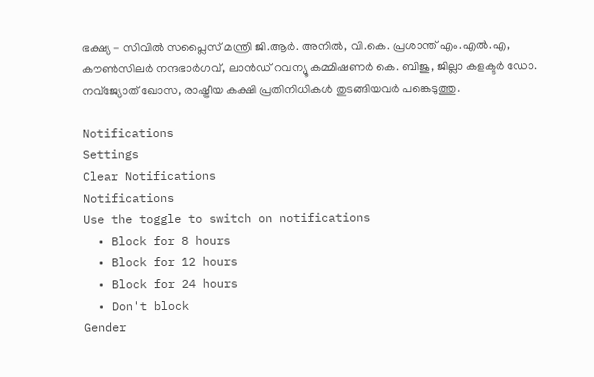ഭക്ഷ്യ - സിവിൽ സപ്ലൈസ് മന്ത്രി ജി.ആർ. അനിൽ, വി.കെ. പ്രശാന്ത് എം.എൽ.എ, കൗൺസിലർ നന്ദഭാർഗവ്, ലാൻഡ് റവന്യൂ കമ്മിഷണർ കെ. ബിജു, ജില്ലാ കളക്ടർ ഡോ. നവ്ജ്യോത് ഖോസ, രാഷ്ട്രീയ കക്ഷി പ്രതിനിധികൾ തുടങ്ങിയവർ പങ്കെടുത്തു.

Notifications
Settings
Clear Notifications
Notifications
Use the toggle to switch on notifications
  • Block for 8 hours
  • Block for 12 hours
  • Block for 24 hours
  • Don't block
Gender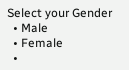Select your Gender
  • Male
  • Female
  •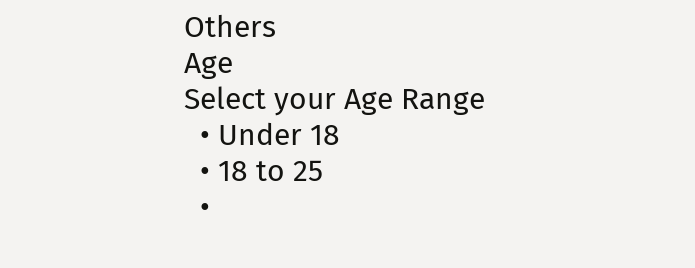Others
Age
Select your Age Range
  • Under 18
  • 18 to 25
  •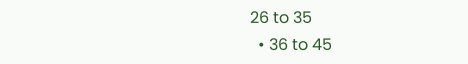26 to 35
  • 36 to 45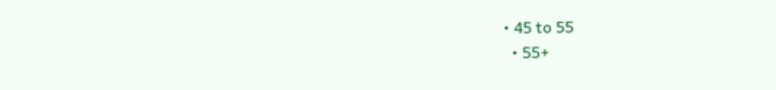• 45 to 55
  • 55+